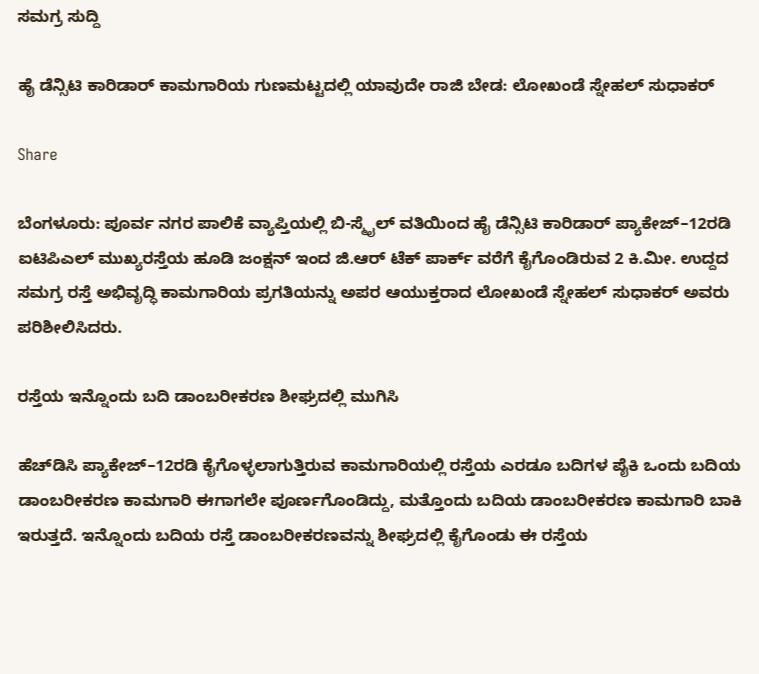ಸಮಗ್ರ ಸುದ್ದಿ

ಹೈ ಡೆನ್ಸಿಟಿ ಕಾರಿಡಾರ್ ಕಾಮಗಾರಿಯ ಗುಣಮಟ್ಟದಲ್ಲಿ ಯಾವುದೇ ರಾಜಿ ಬೇಡ: ಲೋಖಂಡೆ ಸ್ನೇಹಲ್ ಸುಧಾಕರ್

Share

ಬೆಂಗಳೂರು: ಪೂರ್ವ ನಗರ ಪಾಲಿಕೆ ವ್ಯಾಪ್ತಿಯಲ್ಲಿ ಬಿ-ಸ್ಮೈಲ್ ವತಿಯಿಂದ ಹೈ ಡೆನ್ಸಿಟಿ ಕಾರಿಡಾರ್ ಪ್ಯಾಕೇಜ್–12ರಡಿ ಐಟಿಪಿಎಲ್ ಮುಖ್ಯರಸ್ತೆಯ ಹೂಡಿ ಜಂಕ್ಷನ್ ಇಂದ ಜಿ.ಆರ್ ಟೆಕ್ ಪಾರ್ಕ್ ವರೆಗೆ ಕೈಗೊಂಡಿರುವ 2 ಕಿ.ಮೀ. ಉದ್ದದ ಸಮಗ್ರ ರಸ್ತೆ ಅಭಿವೃದ್ಧಿ ಕಾಮಗಾರಿಯ ಪ್ರಗತಿಯನ್ನು ಅಪರ ಆಯುಕ್ತರಾದ ಲೋಖಂಡೆ ಸ್ನೇಹಲ್ ಸುಧಾಕರ್ ಅವರು ಪರಿಶೀಲಿಸಿದರು.

ರಸ್ತೆಯ ಇನ್ನೊಂದು ಬದಿ ಡಾಂಬರೀಕರಣ ಶೀಘ್ರದಲ್ಲಿ ಮುಗಿಸಿ

ಹೆಚ್‌ಡಿಸಿ ಪ್ಯಾಕೇಜ್–12ರಡಿ ಕೈಗೊಳ್ಳಲಾಗುತ್ತಿರುವ ಕಾಮಗಾರಿಯಲ್ಲಿ ರಸ್ತೆಯ ಎರಡೂ ಬದಿಗಳ ಪೈಕಿ ಒಂದು ಬದಿಯ ಡಾಂಬರೀಕರಣ ಕಾಮಗಾರಿ ಈಗಾಗಲೇ ಪೂರ್ಣಗೊಂಡಿದ್ದು, ಮತ್ತೊಂದು ಬದಿಯ ಡಾಂಬರೀಕರಣ ಕಾಮಗಾರಿ ಬಾಕಿ ಇರುತ್ತದೆ. ಇನ್ನೊಂದು ಬದಿಯ ರಸ್ತೆ ಡಾಂಬರೀಕರಣವನ್ನು ಶೀಘ್ರದಲ್ಲಿ ಕೈಗೊಂಡು ಈ ರಸ್ತೆಯ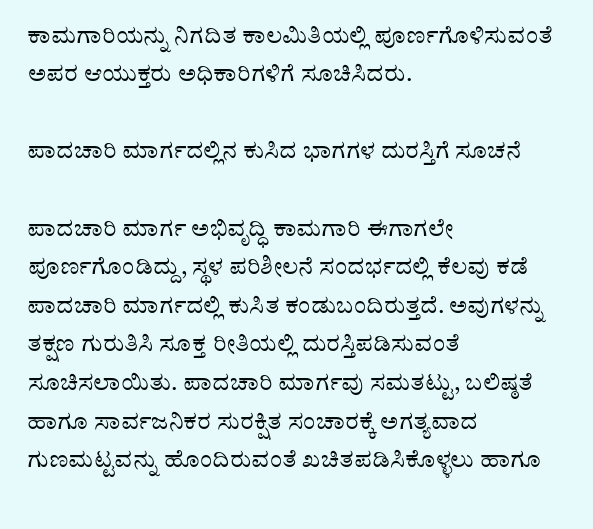ಕಾಮಗಾರಿಯನ್ನು ನಿಗದಿತ ಕಾಲಮಿತಿಯಲ್ಲಿ ಪೂರ್ಣಗೊಳಿಸುವಂತೆ ಅಪರ ಆಯುಕ್ತರು ಅಧಿಕಾರಿಗಳಿಗೆ ಸೂಚಿಸಿದರು.

ಪಾದಚಾರಿ ಮಾರ್ಗದಲ್ಲಿನ ಕುಸಿದ ಭಾಗಗಳ ದುರಸ್ತಿಗೆ ಸೂಚನೆ

ಪಾದಚಾರಿ ಮಾರ್ಗ ಅಭಿವೃದ್ಧಿ ಕಾಮಗಾರಿ ಈಗಾಗಲೇ ಪೂರ್ಣಗೊಂಡಿದ್ದು, ಸ್ಥಳ ಪರಿಶೀಲನೆ ಸಂದರ್ಭದಲ್ಲಿ ಕೆಲವು ಕಡೆ ಪಾದಚಾರಿ ಮಾರ್ಗದಲ್ಲಿ ಕುಸಿತ ಕಂಡುಬಂದಿರುತ್ತದೆ. ಅವುಗಳನ್ನು ತಕ್ಷಣ ಗುರುತಿಸಿ ಸೂಕ್ತ ರೀತಿಯಲ್ಲಿ ದುರಸ್ತಿಪಡಿಸುವಂತೆ ಸೂಚಿಸಲಾಯಿತು. ಪಾದಚಾರಿ ಮಾರ್ಗವು ಸಮತಟ್ಟು, ಬಲಿಷ್ಠತೆ ಹಾಗೂ ಸಾರ್ವಜನಿಕರ ಸುರಕ್ಷಿತ ಸಂಚಾರಕ್ಕೆ ಅಗತ್ಯವಾದ ಗುಣಮಟ್ಟವನ್ನು ಹೊಂದಿರುವಂತೆ ಖಚಿತಪಡಿಸಿಕೊಳ್ಳಲು ಹಾಗೂ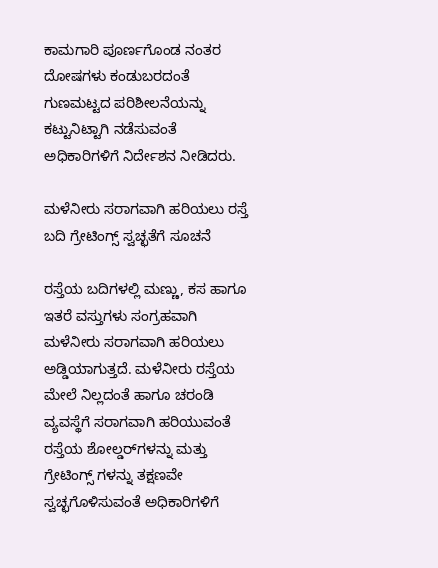ಕಾಮಗಾರಿ ಪೂರ್ಣಗೊಂಡ ನಂತರ ದೋಷಗಳು ಕಂಡುಬರದಂತೆ ಗುಣಮಟ್ಟದ ಪರಿಶೀಲನೆಯನ್ನು ಕಟ್ಟುನಿಟ್ಟಾಗಿ ನಡೆಸುವಂತೆ ಅಧಿಕಾರಿಗಳಿಗೆ ನಿರ್ದೇಶನ ನೀಡಿದರು.

ಮಳೆನೀರು ಸರಾಗವಾಗಿ ಹರಿಯಲು ರಸ್ತೆ ಬದಿ ಗ್ರೇಟಿಂಗ್ಸ್ ಸ್ವಚ್ಛತೆಗೆ ಸೂಚನೆ

ರಸ್ತೆಯ ಬದಿಗಳಲ್ಲಿ ಮಣ್ಣು, ಕಸ ಹಾಗೂ ಇತರೆ ವಸ್ತುಗಳು ಸಂಗ್ರಹವಾಗಿ ಮಳೆನೀರು ಸರಾಗವಾಗಿ ಹರಿಯಲು ಅಡ್ಡಿಯಾಗುತ್ತದೆ. ಮಳೆನೀರು ರಸ್ತೆಯ ಮೇಲೆ ನಿಲ್ಲದಂತೆ ಹಾಗೂ ಚರಂಡಿ ವ್ಯವಸ್ಥೆಗೆ ಸರಾಗವಾಗಿ ಹರಿಯುವಂತೆ ರಸ್ತೆಯ ಶೋಲ್ಡರ್‌ಗಳನ್ನು ಮತ್ತು ಗ್ರೇಟಿಂಗ್ಸ್ ಗಳನ್ನು ತಕ್ಷಣವೇ ಸ್ವಚ್ಛಗೊಳಿಸುವಂತೆ ಅಧಿಕಾರಿಗಳಿಗೆ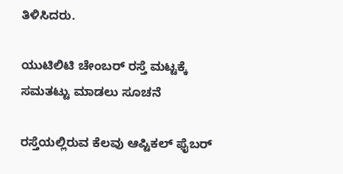ತಿಳಿಸಿದರು.

ಯುಟಿಲಿಟಿ ಚೇಂಬರ್ ರಸ್ತೆ ಮಟ್ಟಕ್ಕೆ ಸಮತಟ್ಟು ಮಾಡಲು ಸೂಚನೆ

ರಸ್ತೆಯಲ್ಲಿರುವ ಕೆಲವು ಆಪ್ಟಿಕಲ್ ಫೈಬರ್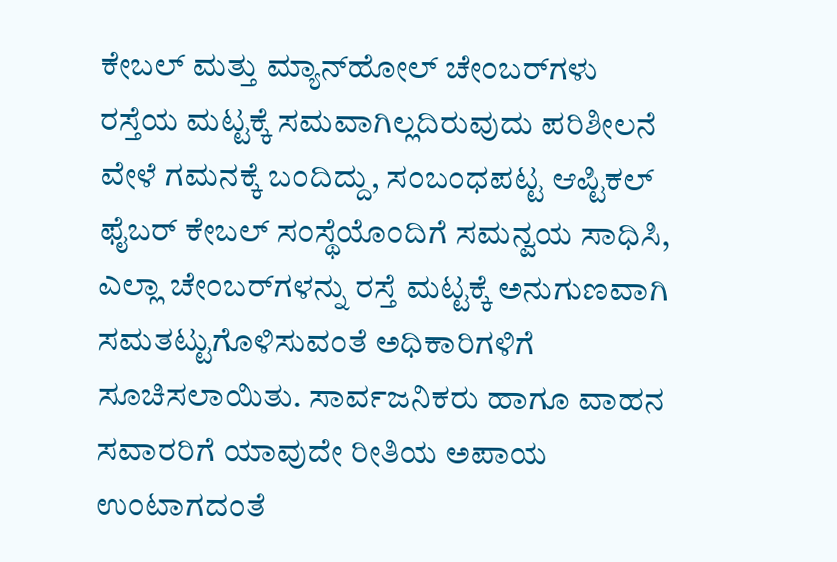ಕೇಬಲ್ ಮತ್ತು ಮ್ಯಾನ್‌ಹೋಲ್ ಚೇಂಬರ್‌ಗಳು ರಸ್ತೆಯ ಮಟ್ಟಕ್ಕೆ ಸಮವಾಗಿಲ್ಲದಿರುವುದು ಪರಿಶೀಲನೆ ವೇಳೆ ಗಮನಕ್ಕೆ ಬಂದಿದ್ದು, ಸಂಬಂಧಪಟ್ಟ ಆಪ್ಟಿಕಲ್ ಫೈಬರ್ ಕೇಬಲ್ ಸಂಸ್ಥೆಯೊಂದಿಗೆ ಸಮನ್ವಯ ಸಾಧಿಸಿ, ಎಲ್ಲಾ ಚೇಂಬರ್‌ಗಳನ್ನು ರಸ್ತೆ ಮಟ್ಟಕ್ಕೆ ಅನುಗುಣವಾಗಿ ಸಮತಟ್ಟುಗೊಳಿಸುವಂತೆ ಅಧಿಕಾರಿಗಳಿಗೆ ಸೂಚಿಸಲಾಯಿತು. ಸಾರ್ವಜನಿಕರು ಹಾಗೂ ವಾಹನ ಸವಾರರಿಗೆ ಯಾವುದೇ ರೀತಿಯ ಅಪಾಯ ಉಂಟಾಗದಂತೆ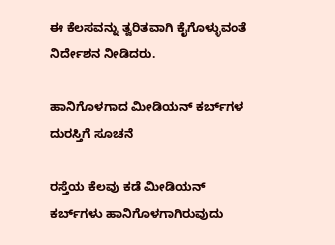ಈ ಕೆಲಸವನ್ನು ತ್ವರಿತವಾಗಿ ಕೈಗೊಳ್ಳುವಂತೆ ನಿರ್ದೇಶನ ನೀಡಿದರು.

ಹಾನಿಗೊಳಗಾದ ಮೀಡಿಯನ್ ಕರ್ಬ್‌ಗಳ ದುರಸ್ತಿಗೆ ಸೂಚನೆ

ರಸ್ತೆಯ ಕೆಲವು ಕಡೆ ಮೀಡಿಯನ್ ಕರ್ಬ್‌ಗಳು ಹಾನಿಗೊಳಗಾಗಿರುವುದು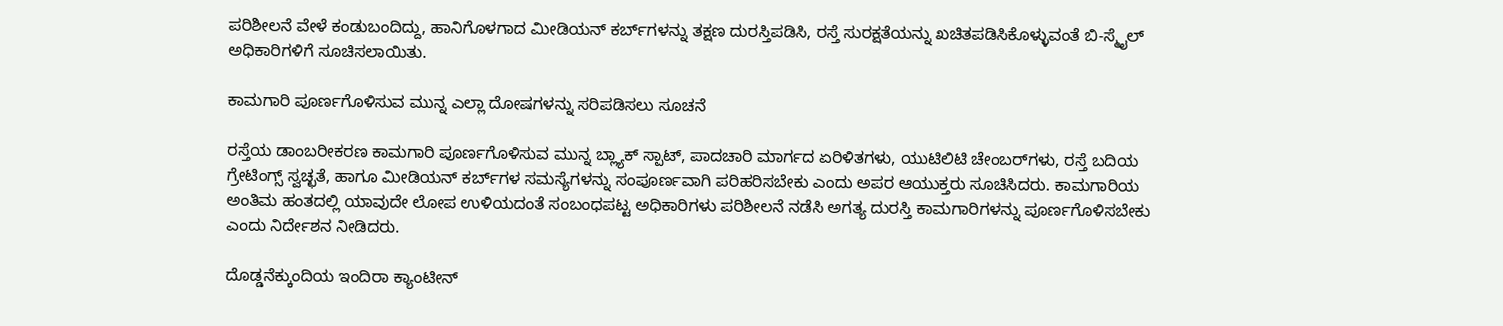ಪರಿಶೀಲನೆ ವೇಳೆ ಕಂಡುಬಂದಿದ್ದು, ಹಾನಿಗೊಳಗಾದ ಮೀಡಿಯನ್ ಕರ್ಬ್‌ಗಳನ್ನು ತಕ್ಷಣ ದುರಸ್ತಿಪಡಿಸಿ, ರಸ್ತೆ ಸುರಕ್ಷತೆಯನ್ನು ಖಚಿತಪಡಿಸಿಕೊಳ್ಳುವಂತೆ ಬಿ-ಸ್ಮೈಲ್ ಅಧಿಕಾರಿಗಳಿಗೆ ಸೂಚಿಸಲಾಯಿತು.

ಕಾಮಗಾರಿ ಪೂರ್ಣಗೊಳಿಸುವ ಮುನ್ನ ಎಲ್ಲಾ ದೋಷಗಳನ್ನು ಸರಿಪಡಿಸಲು ಸೂಚನೆ

ರಸ್ತೆಯ ಡಾಂಬರೀಕರಣ ಕಾಮಗಾರಿ ಪೂರ್ಣಗೊಳಿಸುವ ಮುನ್ನ ಬ್ಲ್ಯಾಕ್ ಸ್ಪಾಟ್, ಪಾದಚಾರಿ ಮಾರ್ಗದ ಏರಿಳಿತಗಳು, ಯುಟಿಲಿಟಿ ಚೇಂಬರ್‌ಗಳು, ರಸ್ತೆ ಬದಿಯ ಗ್ರೇಟಿಂಗ್ಸ್ ಸ್ವಚ್ಛತೆ, ಹಾಗೂ ಮೀಡಿಯನ್ ಕರ್ಬ್‌ಗಳ ಸಮಸ್ಯೆಗಳನ್ನು ಸಂಪೂರ್ಣವಾಗಿ ಪರಿಹರಿಸಬೇಕು ಎಂದು ಅಪರ ಆಯುಕ್ತರು ಸೂಚಿಸಿದರು. ಕಾಮಗಾರಿಯ ಅಂತಿಮ ಹಂತದಲ್ಲಿ ಯಾವುದೇ ಲೋಪ ಉಳಿಯದಂತೆ ಸಂಬಂಧಪಟ್ಟ ಅಧಿಕಾರಿಗಳು ಪರಿಶೀಲನೆ ನಡೆಸಿ ಅಗತ್ಯ ದುರಸ್ತಿ ಕಾಮಗಾರಿಗಳನ್ನು ಪೂರ್ಣಗೊಳಿಸಬೇಕು ಎಂದು ನಿರ್ದೇಶನ ನೀಡಿದರು.

ದೊಡ್ಡನೆಕ್ಕುಂದಿಯ ಇಂದಿರಾ ಕ್ಯಾಂಟೀನ್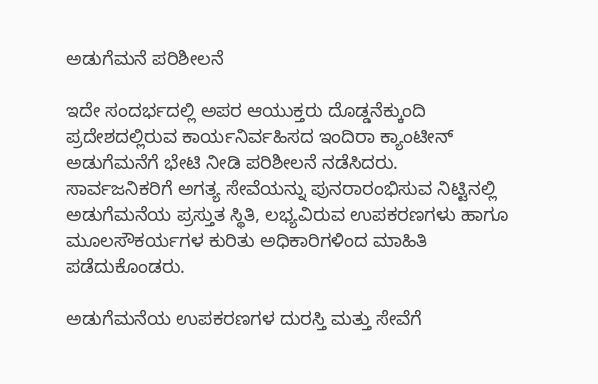ಅಡುಗೆಮನೆ ಪರಿಶೀಲನೆ

ಇದೇ ಸಂದರ್ಭದಲ್ಲಿ ಅಪರ ಆಯುಕ್ತರು ದೊಡ್ಡನೆಕ್ಕುಂದಿ ಪ್ರದೇಶದಲ್ಲಿರುವ ಕಾರ್ಯನಿರ್ವಹಿಸದ ಇಂದಿರಾ ಕ್ಯಾಂಟೀನ್ ಅಡುಗೆಮನೆಗೆ ಭೇಟಿ ನೀಡಿ ಪರಿಶೀಲನೆ ನಡೆಸಿದರು.
ಸಾರ್ವಜನಿಕರಿಗೆ ಅಗತ್ಯ ಸೇವೆಯನ್ನು ಪುನರಾರಂಭಿಸುವ ನಿಟ್ಟಿನಲ್ಲಿ ಅಡುಗೆಮನೆಯ ಪ್ರಸ್ತುತ ಸ್ಥಿತಿ, ಲಭ್ಯವಿರುವ ಉಪಕರಣಗಳು ಹಾಗೂ ಮೂಲಸೌಕರ್ಯಗಳ ಕುರಿತು ಅಧಿಕಾರಿಗಳಿಂದ ಮಾಹಿತಿ ಪಡೆದುಕೊಂಡರು.

ಅಡುಗೆಮನೆಯ ಉಪಕರಣಗಳ ದುರಸ್ತಿ ಮತ್ತು ಸೇವೆಗೆ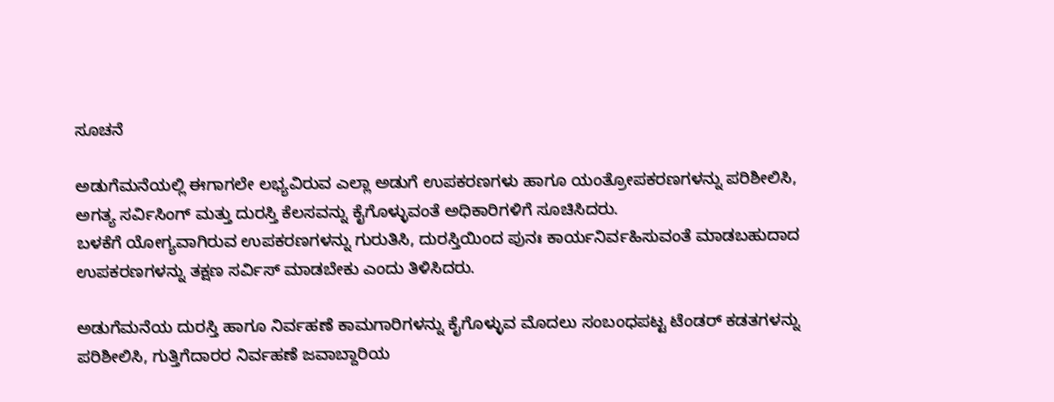ಸೂಚನೆ

ಅಡುಗೆಮನೆಯಲ್ಲಿ ಈಗಾಗಲೇ ಲಭ್ಯವಿರುವ ಎಲ್ಲಾ ಅಡುಗೆ ಉಪಕರಣಗಳು ಹಾಗೂ ಯಂತ್ರೋಪಕರಣಗಳನ್ನು ಪರಿಶೀಲಿಸಿ, ಅಗತ್ಯ ಸರ್ವಿಸಿಂಗ್ ಮತ್ತು ದುರಸ್ತಿ ಕೆಲಸವನ್ನು ಕೈಗೊಳ್ಳುವಂತೆ ಅಧಿಕಾರಿಗಳಿಗೆ ಸೂಚಿಸಿದರು.
ಬಳಕೆಗೆ ಯೋಗ್ಯವಾಗಿರುವ ಉಪಕರಣಗಳನ್ನು ಗುರುತಿಸಿ, ದುರಸ್ತಿಯಿಂದ ಪುನಃ ಕಾರ್ಯನಿರ್ವಹಿಸುವಂತೆ ಮಾಡಬಹುದಾದ ಉಪಕರಣಗಳನ್ನು ತಕ್ಷಣ ಸರ್ವಿಸ್ ಮಾಡಬೇಕು ಎಂದು ತಿಳಿಸಿದರು.

ಅಡುಗೆಮನೆಯ ದುರಸ್ತಿ ಹಾಗೂ ನಿರ್ವಹಣೆ ಕಾಮಗಾರಿಗಳನ್ನು ಕೈಗೊಳ್ಳುವ ಮೊದಲು ಸಂಬಂಧಪಟ್ಟ ಟೆಂಡರ್ ಕಡತಗಳನ್ನು ಪರಿಶೀಲಿಸಿ, ಗುತ್ತಿಗೆದಾರರ ನಿರ್ವಹಣೆ ಜವಾಬ್ದಾರಿಯ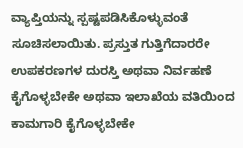ವ್ಯಾಪ್ತಿಯನ್ನು ಸ್ಪಷ್ಟಪಡಿಸಿಕೊಳ್ಳುವಂತೆ ಸೂಚಿಸಲಾಯಿತು. ಪ್ರಸ್ತುತ ಗುತ್ತಿಗೆದಾರರೇ ಉಪಕರಣಗಳ ದುರಸ್ತಿ ಅಥವಾ ನಿರ್ವಹಣೆ ಕೈಗೊಳ್ಳಬೇಕೇ ಅಥವಾ ಇಲಾಖೆಯ ವತಿಯಿಂದ ಕಾಮಗಾರಿ ಕೈಗೊಳ್ಳಬೇಕೇ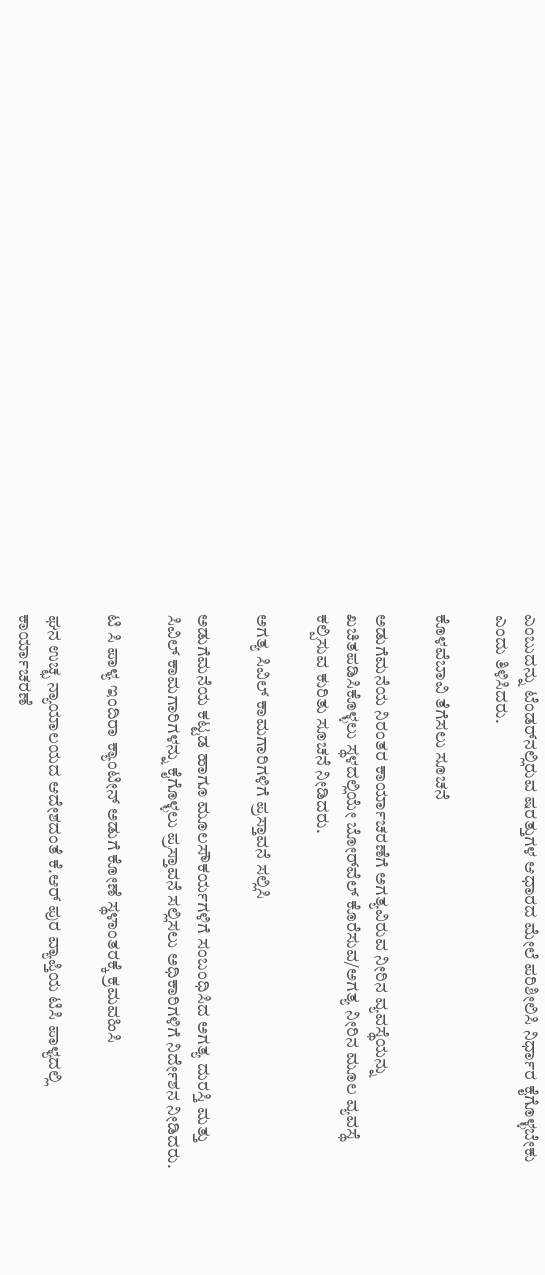ಎಂಬುದನ್ನು ಟೆಂಡರ್‌ನಲ್ಲಿರುವ ಷರತ್ತುಗಳ ಆಧಾರದ ಮೇಲೆ ಪರಿಶೀಲಿಸಿ ನಿರ್ಧಾರ ಕೈಗೊಳ್ಳಬೇಕು ಎಂದು ತಿಳಿಸಿದರು.

ಕೊಳವೆಬಾವಿ ತೆಗೆಸಲು ಸೂಚನೆ

ಅಡುಗೆಮನೆಯ ನಿರಂತರ ಕಾರ್ಯಾಚರಣೆಗೆ ಅಗತ್ಯವಿರುವ ನೀರಿನ ವ್ಯವಸ್ಥೆಯನ್ನು ಖಚಿತಪಡಿಸಿಕೊಳ್ಳಲು ಸ್ಥಳದಲ್ಲಿಯೇ ಬೋರ್‌ವೆಲ್ ಕೊರೆಸುವ/ಅಗತ್ಯ ನೀರಿನ ಮೂಲ ವ್ಯವಸ್ಥೆ ಕಲ್ಪಿಸುವ ಕುರಿತು ಸೂಚನೆ ನೀಡಿದರು.

ಅಗತ್ಯ ಸಿವಿಲ್ ಕಾಮಗಾರಿಗಳಿಗೆ ಪ್ರಸ್ತಾವನೆ ಸಲ್ಲಿಸಿ

ಅಡುಗೆಮನೆಯ ಕಟ್ಟಡ ಹಾಗೂ ಮೂಲಸೌಕರ್ಯಗಳಿಗೆ ಸಂಬಂಧಿಸಿದ ಅಗತ್ಯ ದುರಸ್ತಿ ಮತ್ತು ಸಿವಿಲ್ ಕಾಮಗಾರಿಗಳನ್ನು ಕೈಗೊಳ್ಳಲು ಪ್ರಸ್ತಾವನೆ ಸಲ್ಲಿಸಲು ಅಧಿಕಾರಿಗಳಿಗೆ ನಿರ್ದೇಶನ ನೀಡಿದರು.

ಟಿ ಸಿ ಪಾಳ್ಯ ಇಂದಿರಾ ಕ್ಯಾಂಟೀನ್ ಅಡುಗೆ ಕೋಣೆ ಸ್ಥಳಾಂತರಕ್ಕೆ ಕ್ರಮವಹಿಸಿ

ಘನ ಉಚ್ಛ ನ್ಯಾಯಾಲಯದ ಆದೇಶದಂತೆ ಕೆ.ಆರ್ ಪುರ ವ್ಯಾಪ್ತಿಯ ಟಿಸಿ ಪಾಳ್ಯದಲ್ಲಿ ಕಾರ್ಯಾಚರಣೆ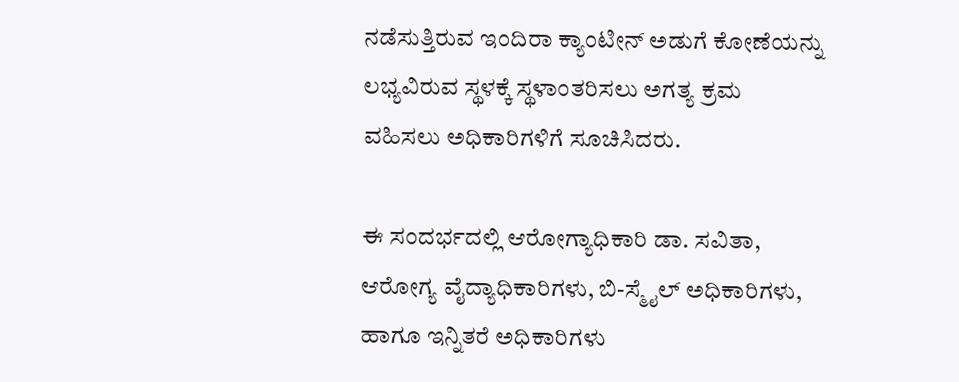ನಡೆಸುತ್ತಿರುವ ಇಂದಿರಾ ಕ್ಯಾಂಟೀನ್ ಅಡುಗೆ ಕೋಣೆಯನ್ನು ಲಭ್ಯವಿರುವ ಸ್ಥಳಕ್ಕೆ ಸ್ಥಳಾಂತರಿಸಲು ಅಗತ್ಯ ಕ್ರಮ ವಹಿಸಲು ಅಧಿಕಾರಿಗಳಿಗೆ ಸೂಚಿಸಿದರು.

ಈ ಸಂದರ್ಭದಲ್ಲಿ ಆರೋಗ್ಯಾಧಿಕಾರಿ ಡಾ. ಸವಿತಾ, ಆರೋಗ್ಯ ವೈದ್ಯಾಧಿಕಾರಿಗಳು, ಬಿ-ಸ್ಮೈಲ್ ಅಧಿಕಾರಿಗಳು, ಹಾಗೂ ಇನ್ನಿತರೆ ಅಧಿಕಾರಿಗಳು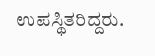ಉಪಸ್ಥಿತರಿದ್ದರು.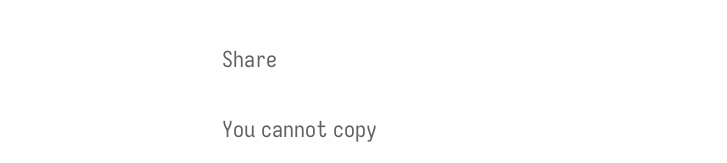Share

You cannot copy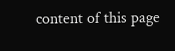content of this page